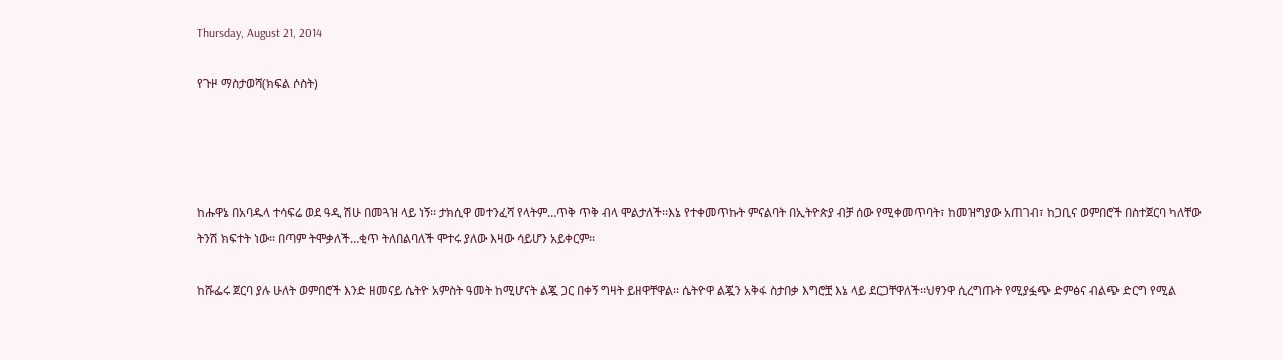Thursday, August 21, 2014

የጉዞ ማስታወሻ(ክፍል ሶስት)




ከሑዋኔ በአባዱላ ተሳፍሬ ወደ ዓዲ ሽሁ በመጓዝ ላይ ነኝ፡፡ ታክሲዋ መተንፈሻ የላትም…ጥቅ ጥቅ ብላ ሞልታለች፡፡እኔ የተቀመጥኩት ምናልባት በኢትዮጵያ ብቻ ሰው የሚቀመጥባት፣ ከመዝግያው አጠገብ፣ ከጋቢና ወምበሮች በስተጀርባ ካለቸው ትንሽ ክፍተት ነው፡፡ በጣም ትሞቃለች…ቂጥ ትለበልባለች ሞተሩ ያለው እዛው ሳይሆን አይቀርም፡፡

ከሹፌሩ ጀርባ ያሉ ሁለት ወምበሮች እንድ ዘመናይ ሴትዮ አምስት ዓመት ከሚሆናት ልጇ ጋር በቀኝ ግዛት ይዘዋቸዋል፡፡ ሴትዮዋ ልጇን አቅፋ ስታበቃ እግሮቿ እኔ ላይ ደርጋቸዋለች፡፡ህፃንዋ ሲረግጡት የሚያፏጭ ድምፅና ብልጭ ድርግ የሚል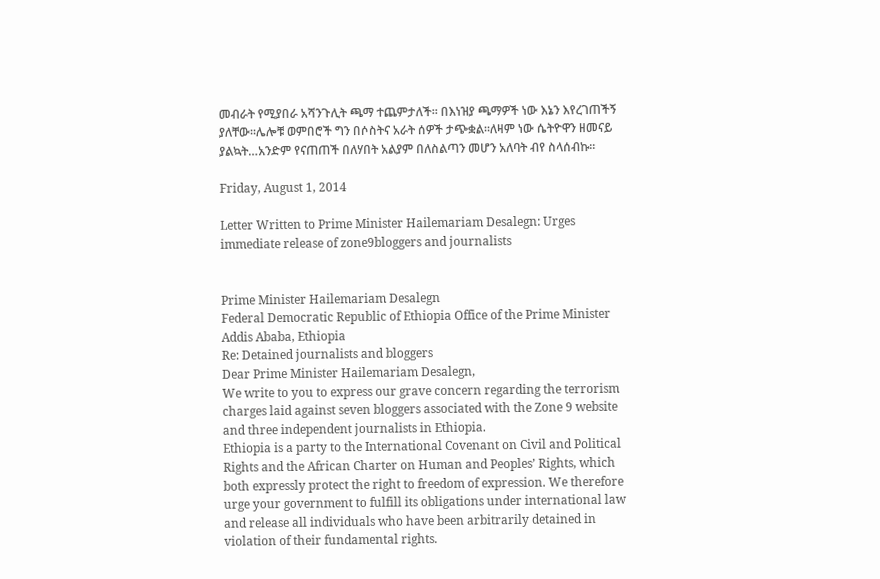መብራት የሚያበራ አሻንጉሊት ጫማ ተጨምታለች፡፡ በእነዝያ ጫማዎች ነው እኔን እየረገጠችኝ ያለቸው፡፡ሌሎቹ ወምበሮች ግን በሶስትና አራት ሰዎች ታጭቋል፡፡ለዛም ነው ሴትዮዋን ዘመናይ ያልኳት…አንድም የናጠጠች በለሃበት አልያም በለስልጣን መሆን አለባት ብየ ስላሰብኩ፡፡

Friday, August 1, 2014

Letter Written to Prime Minister Hailemariam Desalegn: Urges immediate release of zone9bloggers and journalists


Prime Minister Hailemariam Desalegn
Federal Democratic Republic of Ethiopia Office of the Prime Minister
Addis Ababa, Ethiopia
Re: Detained journalists and bloggers
Dear Prime Minister Hailemariam Desalegn,
We write to you to express our grave concern regarding the terrorism charges laid against seven bloggers associated with the Zone 9 website and three independent journalists in Ethiopia.
Ethiopia is a party to the International Covenant on Civil and Political Rights and the African Charter on Human and Peoples’ Rights, which both expressly protect the right to freedom of expression. We therefore urge your government to fulfill its obligations under international law and release all individuals who have been arbitrarily detained in violation of their fundamental rights.